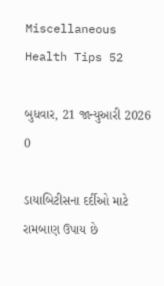Miscellaneous Health Tips 52

બુધવાર, 21 જાન્યુઆરી 2026
0

ડાયાબિટીસના દર્દીઓ માટે રામબાણ ઉપાય છે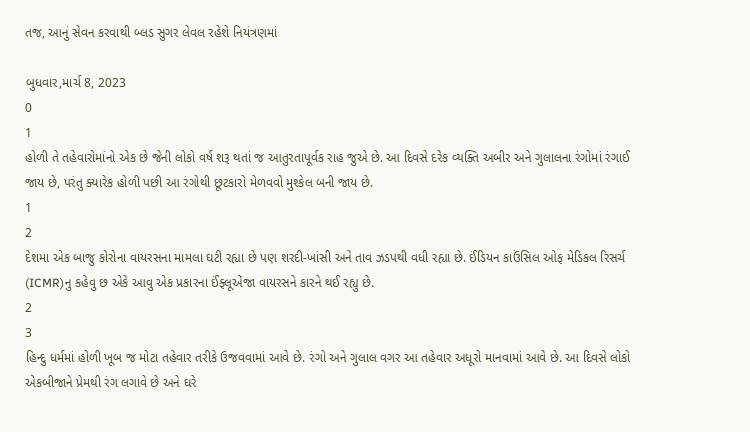તજ, આનું સેવન કરવાથી બ્લડ સુગર લેવલ રહેશે નિયંત્રણમાં

બુધવાર,માર્ચ 8, 2023
0
1
હોળી તે તહેવારોમાંનો એક છે જેની લોકો વર્ષ શરૂ થતાં જ આતુરતાપૂર્વક રાહ જુએ છે. આ દિવસે દરેક વ્યક્તિ અબીર અને ગુલાલના રંગોમાં રંગાઈ જાય છે, પરંતુ ક્યારેક હોળી પછી આ રંગોથી છૂટકારો મેળવવો મુશ્કેલ બની જાય છે.
1
2
દેશમા એક બાજુ કોરોના વાયરસના મામલા ઘટી રહ્યા છે પણ શરદી-ખાંસી અને તાવ ઝડપથી વધી રહ્યા છે. ઈંડિયન કાઉંસિલ ઓફ મેડિકલ રિસર્ચ (ICMR)નુ કહેવુ છ એકે આવુ એક પ્રકારના ઈંફ્લૂએંજા વાયરસને કારને થઈ રહ્યુ છે.
2
3
હિન્દુ ધર્મમાં હોળી ખૂબ જ મોટા તહેવાર તરીકે ઉજવવામાં આવે છે. રંગો અને ગુલાલ વગર આ તહેવાર અધૂરો માનવામાં આવે છે. આ દિવસે લોકો એકબીજાને પ્રેમથી રંગ લગાવે છે અને ઘરે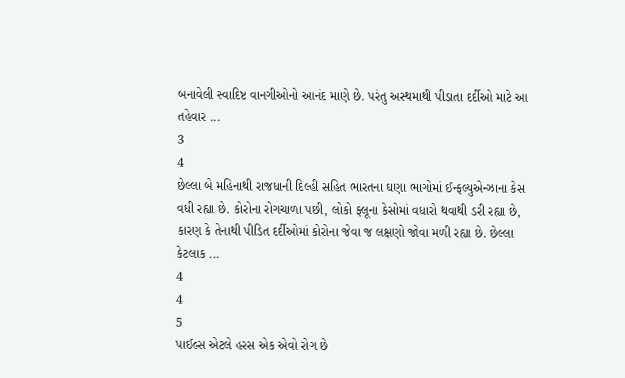બનાવેલી સ્વાદિષ્ટ વાનગીઓનો આનંદ માણે છે. પરંતુ અસ્થમાથી પીડાતા દર્દીઓ માટે આ તહેવાર ...
3
4
છેલ્લા બે મહિનાથી રાજધાની દિલ્હી સહિત ભારતના ઘણા ભાગોમાં ઈન્ફલ્યુએન્ઝાના કેસ વધી રહ્યા છે. કોરોના રોગચાળા પછી, લોકો ફ્લૂના કેસોમાં વધારો થવાથી ડરી રહ્યા છે, કારણ કે તેનાથી પીડિત દર્દીઓમાં કોરોના જેવા જ લક્ષણો જોવા મળી રહ્યા છે. છેલ્લા કેટલાક ...
4
4
5
પાઈલ્સ એટલે હરસ એક એવો રોગ છે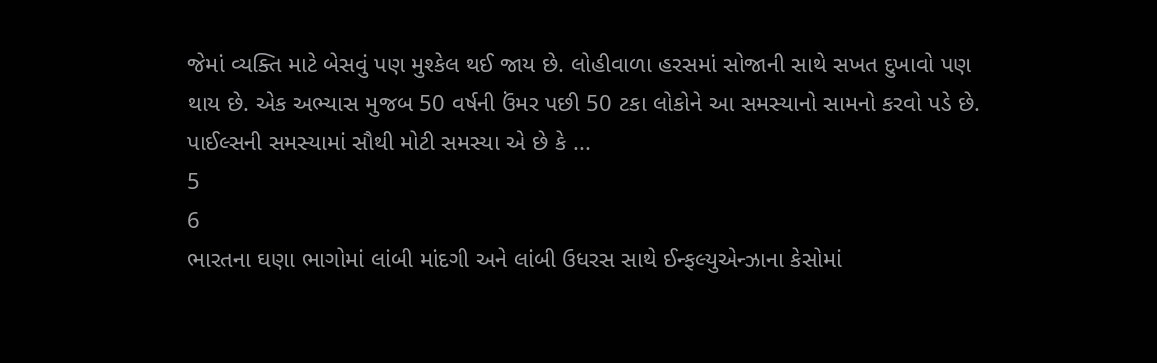જેમાં વ્યક્તિ માટે બેસવું પણ મુશ્કેલ થઈ જાય છે. લોહીવાળા હરસમાં સોજાની સાથે સખત દુખાવો પણ થાય છે. એક અભ્યાસ મુજબ 50 વર્ષની ઉંમર પછી 50 ટકા લોકોને આ સમસ્યાનો સામનો કરવો પડે છે. પાઈલ્સની સમસ્યામાં સૌથી મોટી સમસ્યા એ છે કે ...
5
6
ભારતના ઘણા ભાગોમાં લાંબી માંદગી અને લાંબી ઉધરસ સાથે ઈન્ફલ્યુએન્ઝાના કેસોમાં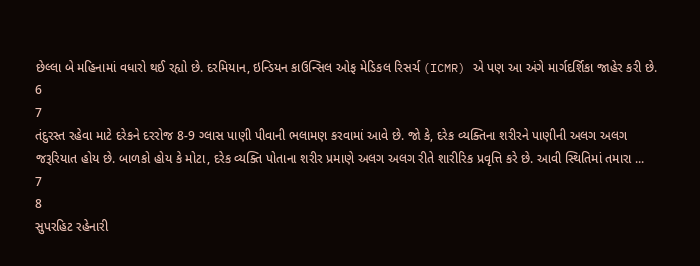છેલ્લા બે મહિનામાં વધારો થઈ રહ્યો છે. દરમિયાન, ઇન્ડિયન કાઉન્સિલ ઓફ મેડિકલ રિસર્ચ (ICMR) એ પણ આ અંગે માર્ગદર્શિકા જાહેર કરી છે.
6
7
તંદુરસ્ત રહેવા માટે દરેકને દરરોજ 8-9 ગ્લાસ પાણી પીવાની ભલામણ કરવામાં આવે છે. જો કે, દરેક વ્યક્તિના શરીરને પાણીની અલગ અલગ જરૂરિયાત હોય છે. બાળકો હોય કે મોટા, દરેક વ્યક્તિ પોતાના શરીર પ્રમાણે અલગ અલગ રીતે શારીરિક પ્રવૃત્તિ કરે છે. આવી સ્થિતિમાં તમારા ...
7
8
સુપરહિટ રહેનારી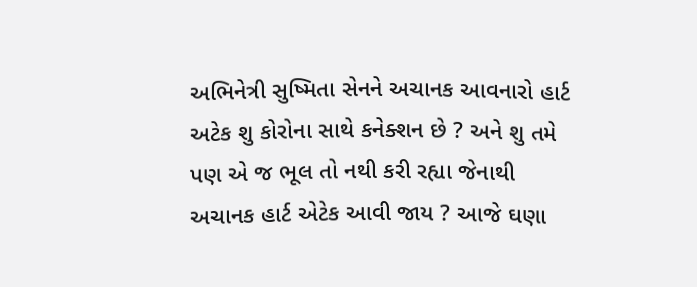અભિનેત્રી સુષ્મિતા સેનને અચાનક આવનારો હાર્ટ અટેક શુ કોરોના સાથે કનેક્શન છે ? અને શુ તમે પણ એ જ ભૂલ તો નથી કરી રહ્યા જેનાથી અચાનક હાર્ટ એટેક આવી જાય ? આજે ઘણા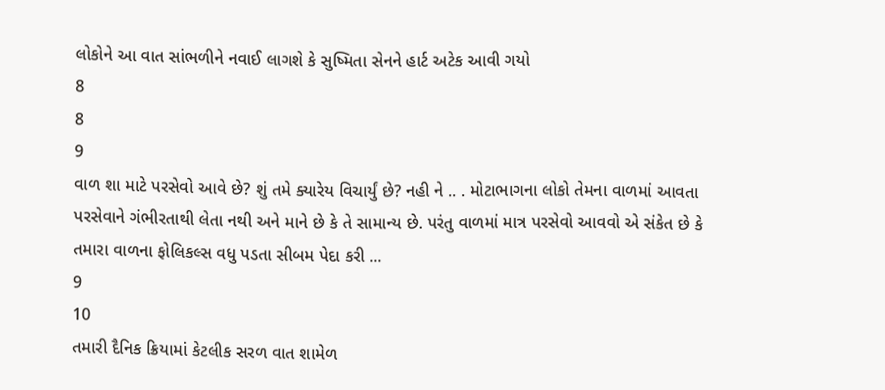લોકોને આ વાત સાંભળીને નવાઈ લાગશે કે સુષ્મિતા સેનને હાર્ટ અટેક આવી ગયો
8
8
9
વાળ શા માટે પરસેવો આવે છે? શું તમે ક્યારેય વિચાર્યું છે? નહી ને .. . મોટાભાગના લોકો તેમના વાળમાં આવતા પરસેવાને ગંભીરતાથી લેતા નથી અને માને છે કે તે સામાન્ય છે. પરંતુ વાળમાં માત્ર પરસેવો આવવો એ સંકેત છે કે તમારા વાળના ફોલિકલ્સ વધુ પડતા સીબમ પેદા કરી ...
9
10
તમારી દૈનિક ક્રિયામાં કેટલીક સરળ વાત શામેળ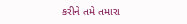કરીને તમે તમારા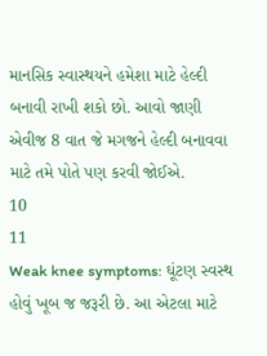માનસિક સ્વાસ્થયને હમેશા માટે હેલ્દી બનાવી રાખી શકો છો. આવો જાણી એવીજ 8 વાત જે મગજને હેલ્દી બનાવવા માટે તમે પોતે પણ કરવી જોઈએ.
10
11
Weak knee symptoms: ઘૂંટણ સ્વસ્થ હોવું ખૂબ જ જરૂરી છે. આ એટલા માટે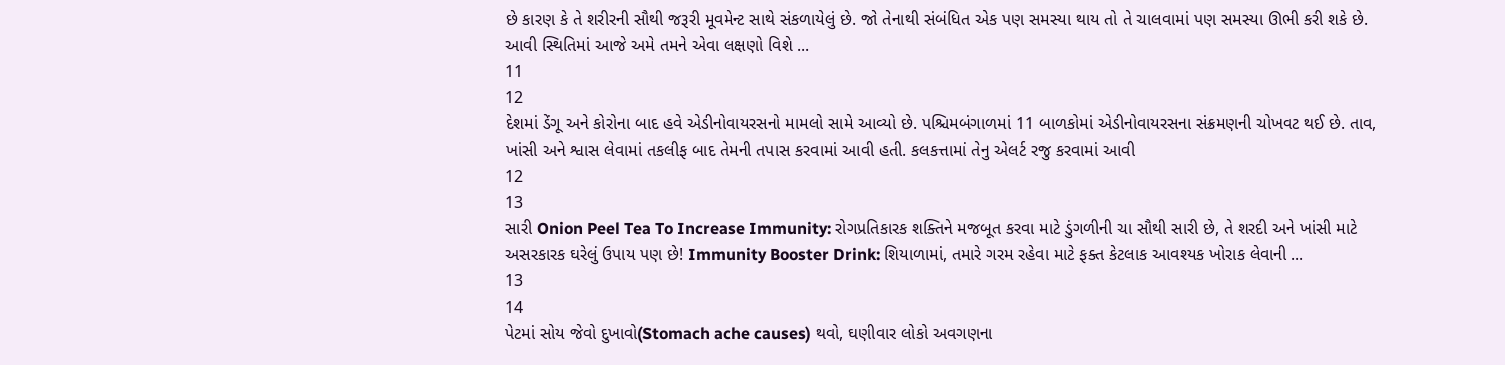છે કારણ કે તે શરીરની સૌથી જરૂરી મૂવમેન્ટ સાથે સંકળાયેલું છે. જો તેનાથી સંબંધિત એક પણ સમસ્યા થાય તો તે ચાલવામાં પણ સમસ્યા ઊભી કરી શકે છે. આવી સ્થિતિમાં આજે અમે તમને એવા લક્ષણો વિશે ...
11
12
દેશમાં ડેંગૂ અને કોરોના બાદ હવે એડીનોવાયરસનો મામલો સામે આવ્યો છે. પશ્ચિમબંગાળમાં 11 બાળકોમાં એડીનોવાયરસના સંક્રમણની ચોખવટ થઈ છે. તાવ, ખાંસી અને શ્વાસ લેવામાં તકલીફ બાદ તેમની તપાસ કરવામાં આવી હતી. કલકત્તામાં તેનુ એલર્ટ રજુ કરવામાં આવી
12
13
સારી Onion Peel Tea To Increase Immunity: રોગપ્રતિકારક શક્તિને મજબૂત કરવા માટે ડુંગળીની ચા સૌથી સારી છે, તે શરદી અને ખાંસી માટે અસરકારક ઘરેલું ઉપાય પણ છે! Immunity Booster Drink: શિયાળામાં, તમારે ગરમ રહેવા માટે ફક્ત કેટલાક આવશ્યક ખોરાક લેવાની ...
13
14
પેટમાં સોય જેવો દુખાવો(Stomach ache causes) થવો, ઘણીવાર લોકો અવગણના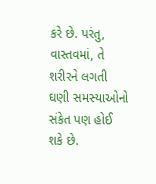કરે છે. પરંતુ, વાસ્તવમાં, તે શરીરને લગતી ઘણી સમસ્યાઓનો સંકેત પણ હોઈ શકે છે.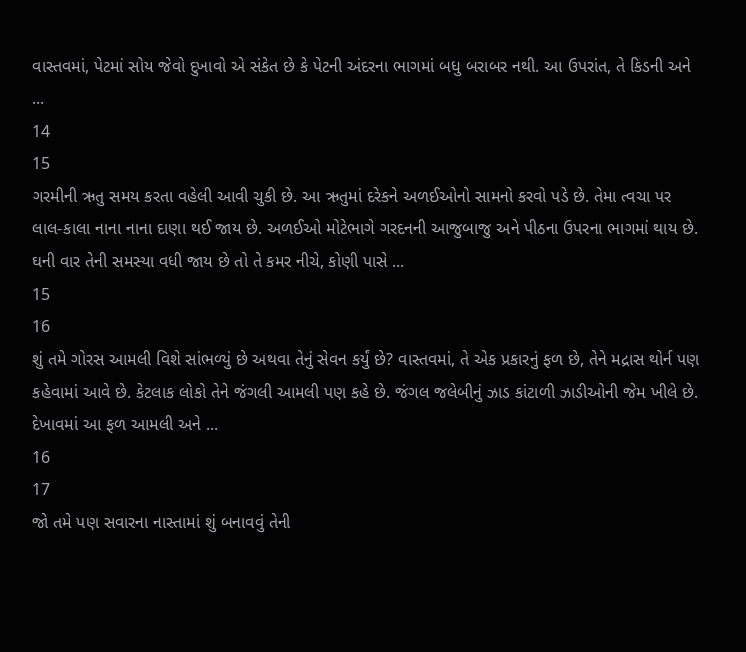વાસ્તવમાં, પેટમાં સોય જેવો દુખાવો એ સંકેત છે કે પેટની અંદરના ભાગમાં બધુ બરાબર નથી. આ ઉપરાંત, તે કિડની અને ...
14
15
ગરમીની ઋતુ સમય કરતા વહેલી આવી ચુકી છે. આ ઋતુમાં દરેકને અળઈઓનો સામનો કરવો પડે છે. તેમા ત્વચા પર લાલ-કાલા નાના નાના દાણા થઈ જાય છે. અળઈઓ મોટેભાગે ગરદનની આજુબાજુ અને પીઠના ઉપરના ભાગમાં થાય છે. ઘની વાર તેની સમસ્યા વધી જાય છે તો તે કમર નીચે, કોણી પાસે ...
15
16
શું તમે ગોરસ આમલી વિશે સાંભળ્યું છે અથવા તેનું સેવન કર્યું છે? વાસ્તવમાં, તે એક પ્રકારનું ફળ છે, તેને મદ્રાસ થોર્ન પણ કહેવામાં આવે છે. કેટલાક લોકો તેને જંગલી આમલી પણ કહે છે. જંગલ જલેબીનું ઝાડ કાંટાળી ઝાડીઓની જેમ ખીલે છે. દેખાવમાં આ ફળ આમલી અને ...
16
17
જો તમે પણ સવારના નાસ્તામાં શું બનાવવું તેની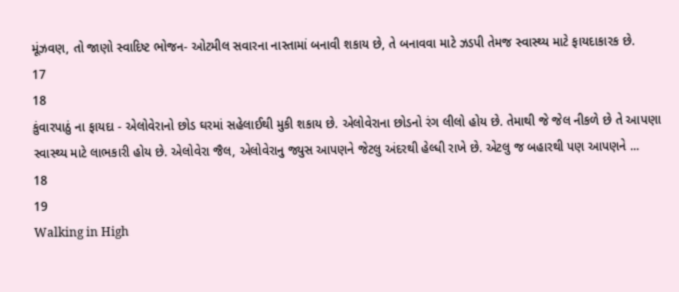મૂંઝવણ, તો જાણો સ્વાદિષ્ટ ભોજન- ઓટમીલ સવારના નાસ્તામાં બનાવી શકાય છે, તે બનાવવા માટે ઝડપી તેમજ સ્વાસ્થ્ય માટે ફાયદાકારક છે.
17
18
કુંવારપાઠું ના ફાયદા - એલોવેરાનો છોડ ઘરમાં સહેલાઈથી મુકી શકાય છે. એલોવેરાના છોડનો રંગ લીલો હોય છે. તેમાથી જે જેલ નીકળે છે તે આપણા સ્વાસ્થ્ય માટે લાભકારી હોય છે. એલોવેરા જૈલ, એલોવેરાનુ જ્યુસ આપણને જેટલુ અંદરથી હેલ્ધી રાખે છે. એટલુ જ બહારથી પણ આપણને ...
18
19
Walking in High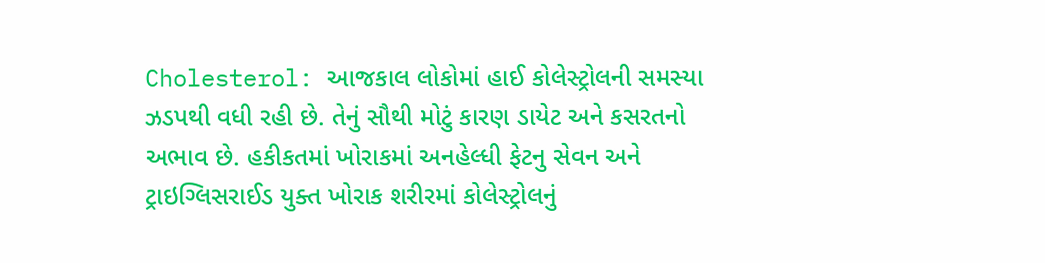Cholesterol: આજકાલ લોકોમાં હાઈ કોલેસ્ટ્રોલની સમસ્યા ઝડપથી વધી રહી છે. તેનું સૌથી મોટું કારણ ડાયેટ અને કસરતનો અભાવ છે. હકીકતમાં ખોરાકમાં અનહેલ્ધી ફેટનુ સેવન અને ટ્રાઇગ્લિસરાઈડ યુક્ત ખોરાક શરીરમાં કોલેસ્ટ્રોલનું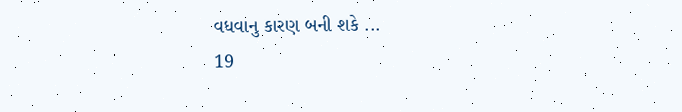વધવાનુ કારણ બની શકે ...
19